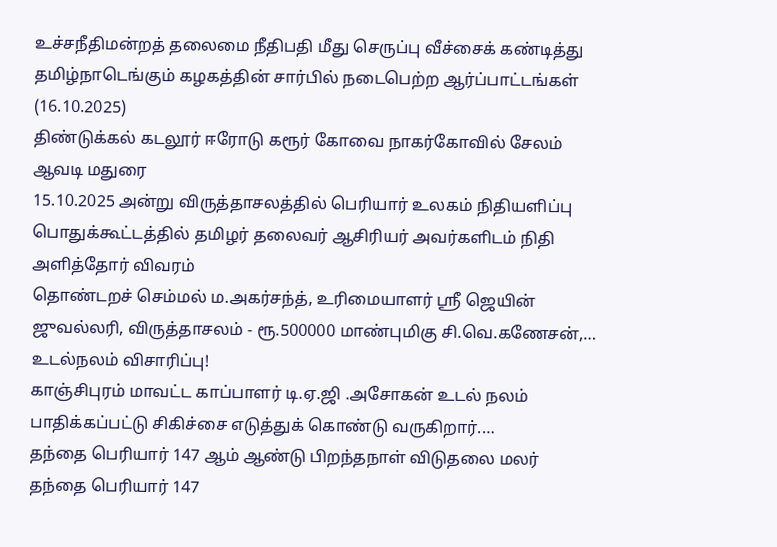உச்சநீதிமன்றத் தலைமை நீதிபதி மீது செருப்பு வீச்சைக் கண்டித்து தமிழ்நாடெங்கும் கழகத்தின் சார்பில் நடைபெற்ற ஆர்ப்பாட்டங்கள் (16.10.2025)
திண்டுக்கல் கடலூர் ஈரோடு கரூர் கோவை நாகர்கோவில் சேலம் ஆவடி மதுரை
15.10.2025 அன்று விருத்தாசலத்தில் பெரியார் உலகம் நிதியளிப்பு பொதுக்கூட்டத்தில் தமிழர் தலைவர் ஆசிரியர் அவர்களிடம் நிதி அளித்தோர் விவரம்
தொண்டறச் செம்மல் ம.அகர்சந்த், உரிமையாளர் ஶ்ரீ ஜெயின் ஜுவல்லரி, விருத்தாசலம் - ரூ.500000 மாண்புமிகு சி.வெ.கணேசன்,…
உடல்நலம் விசாரிப்பு!
காஞ்சிபுரம் மாவட்ட காப்பாளர் டி.ஏ.ஜி .அசோகன் உடல் நலம் பாதிக்கப்பட்டு சிகிச்சை எடுத்துக் கொண்டு வருகிறார்.…
தந்தை பெரியார் 147 ஆம் ஆண்டு பிறந்தநாள் விடுதலை மலர்
தந்தை பெரியார் 147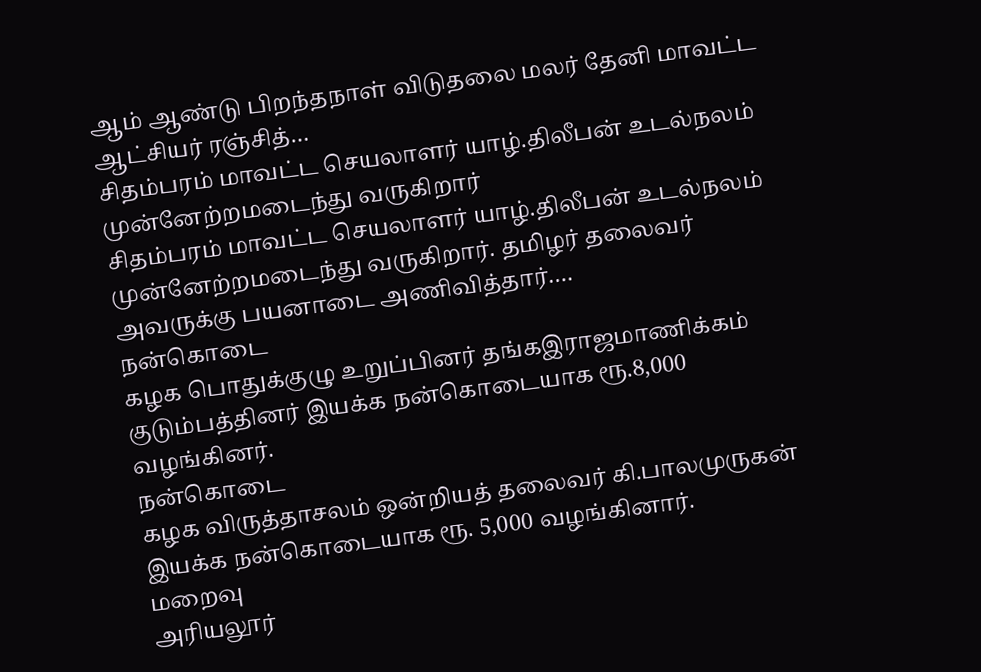ஆம் ஆண்டு பிறந்தநாள் விடுதலை மலர் தேனி மாவட்ட ஆட்சியர் ரஞ்சித்…
சிதம்பரம் மாவட்ட செயலாளர் யாழ்.திலீபன் உடல்நலம் முன்னேற்றமடைந்து வருகிறார்
சிதம்பரம் மாவட்ட செயலாளர் யாழ்.திலீபன் உடல்நலம் முன்னேற்றமடைந்து வருகிறார். தமிழர் தலைவர் அவருக்கு பயனாடை அணிவித்தார்.…
நன்கொடை
கழக பொதுக்குழு உறுப்பினர் தங்கஇராஜமாணிக்கம் குடும்பத்தினர் இயக்க நன்கொடையாக ரூ.8,000 வழங்கினர்.
நன்கொடை
கழக விருத்தாசலம் ஒன்றியத் தலைவர் கி.பாலமுருகன் இயக்க நன்கொடையாக ரூ. 5,000 வழங்கினார்.
மறைவு
அரியலூர்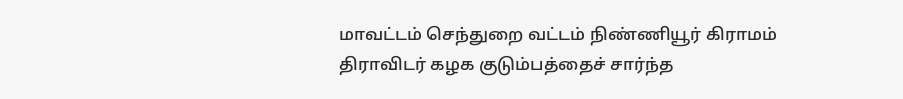மாவட்டம் செந்துறை வட்டம் நிண்ணியூர் கிராமம் திராவிடர் கழக குடும்பத்தைச் சார்ந்த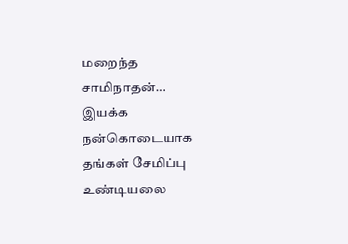மறைந்த சாமிநாதன்…
இயக்க நன்கொடையாக தங்கள் சேமிப்பு உண்டியலை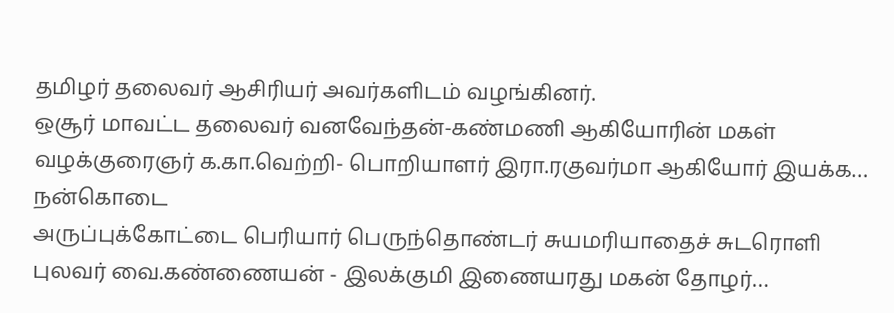தமிழர் தலைவர் ஆசிரியர் அவர்களிடம் வழங்கினர்.
ஒசூர் மாவட்ட தலைவர் வனவேந்தன்-கண்மணி ஆகியோரின் மகள் வழக்குரைஞர் க.கா.வெற்றி- பொறியாளர் இரா.ரகுவர்மா ஆகியோர் இயக்க…
நன்கொடை
அருப்புக்கோட்டை பெரியார் பெருந்தொண்டர் சுயமரியாதைச் சுடரொளி புலவர் வை.கண்ணையன் - இலக்குமி இணையரது மகன் தோழர்…